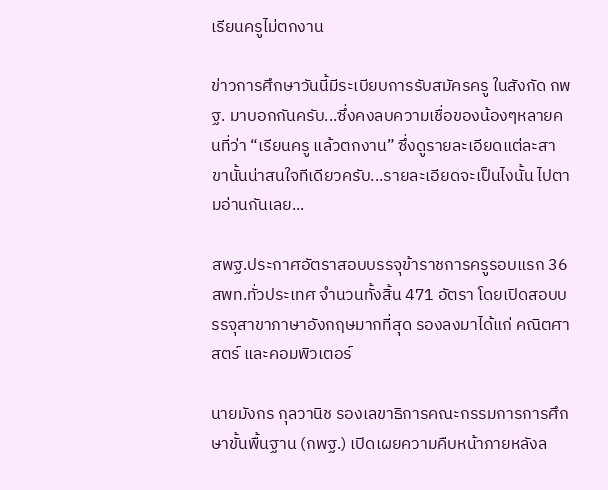เรียนครูไม่ตกงาน

ข่าวการศึกษาวันนี้มีระเบียบการรับสมัครครู ในสังกัด กพฐ. มาบอกกันครับ...ซึ่งคงลบความเชื่อของน้องๆหลายคนที่ว่า “เรียนครู แล้วตกงาน” ซึ่งดูรายละเอียดแต่ละสาขานั้นน่าสนใจทีเดียวครับ...รายละเอียดจะเป็นไงนั้น ไปตามอ่านกันเลย...

สพฐ.ประกาศอัตราสอบบรรจุข้าราชการครูรอบแรก 36 สพท.ทั่วประเทศ จำนวนทั้งสิ้น 471 อัตรา โดยเปิดสอบบรรจุสาขาภาษาอังกฤษมากที่สุด รองลงมาได้แก่ คณิตศาสตร์ และคอมพิวเตอร์

นายมังกร กุลวานิช รองเลขาธิการคณะกรรมการการศึกษาขั้นพื้นฐาน (กพฐ.) เปิดเผยความคืบหน้าภายหลังล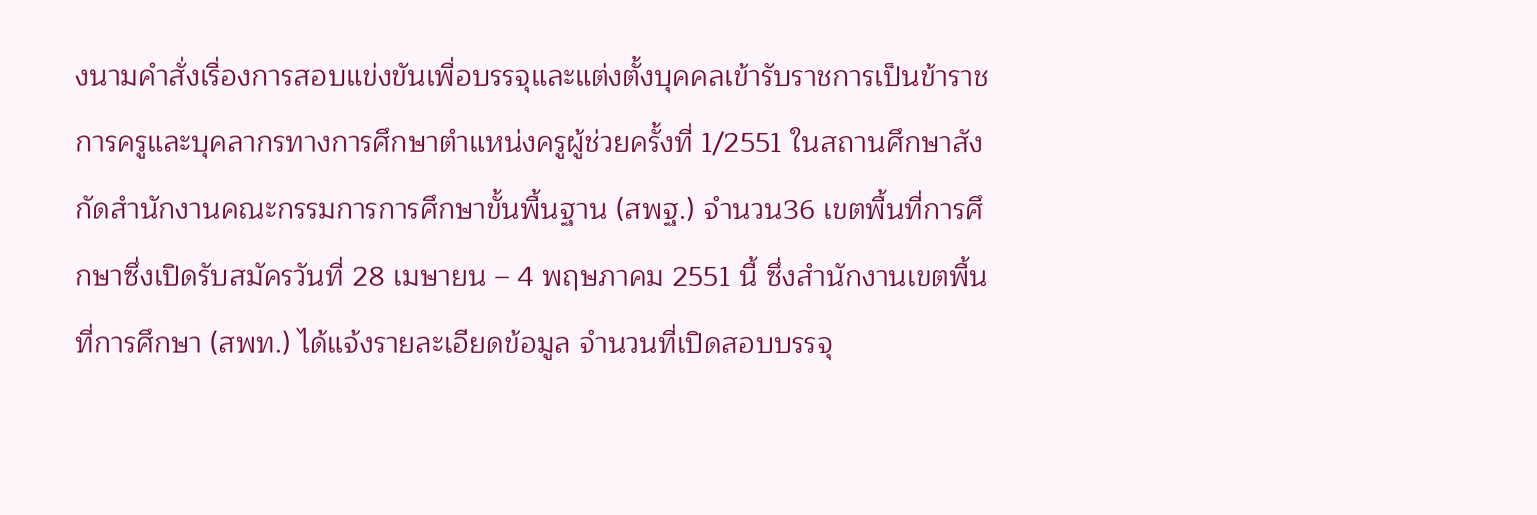งนามคำสั่งเรื่องการสอบแข่งขันเพื่อบรรจุและแต่งตั้งบุคคลเข้ารับราชการเป็นข้าราชการครูและบุคลากรทางการศึกษาตำแหน่งครูผู้ช่วยครั้งที่ 1/2551 ในสถานศึกษาสังกัดสำนักงานคณะกรรมการการศึกษาขั้นพื้นฐาน (สพฐ.) จำนวน36 เขตพื้นที่การศึกษาซึ่งเปิดรับสมัครวันที่ 28 เมษายน – 4 พฤษภาคม 2551 นี้ ซึ่งสำนักงานเขตพื้นที่การศึกษา (สพท.) ได้แจ้งรายละเอียดข้อมูล จำนวนที่เปิดสอบบรรจุ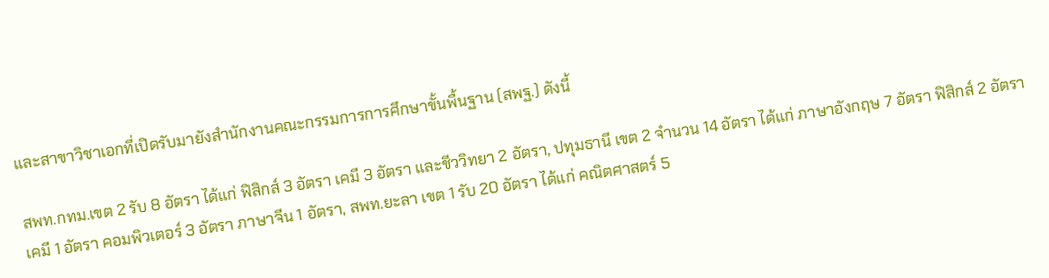และสาขาวิชาเอกที่เปิดรับมายังสำนักงานคณะกรรมการการศึกษาขั้นพื้นฐาน (สพฐ.) ดังนี้

สพท.กทม.เขต 2 รับ 8 อัตรา ได้แก่ ฟิสิกส์ 3 อัตรา เคมี 3 อัตรา และชีววิทยา 2 อัตรา, ปทุมธานี เขต 2 จำนวน 14 อัตรา ได้แก่ ภาษาอังกฤษ 7 อัตรา ฟิสิกส์ 2 อัตรา เคมี 1 อัตรา คอมพิวเตอร์ 3 อัตรา ภาษาจีน 1 อัตรา, สพท.ยะลา เขต 1 รับ 20 อัตรา ได้แก่ คณิตศาสตร์ 5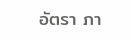อัตรา ภา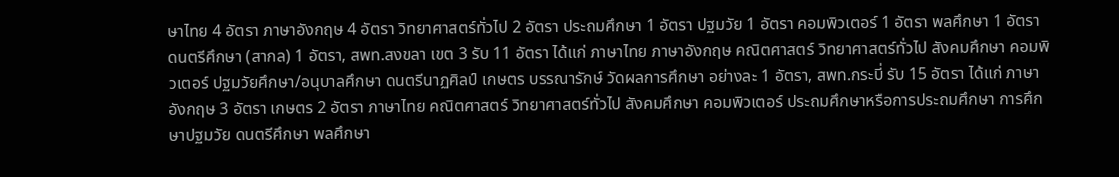ษาไทย 4 อัตรา ภาษาอังกฤษ 4 อัตรา วิทยาศาสตร์ทั่วไป 2 อัตรา ประถมศึกษา 1 อัตรา ปฐมวัย 1 อัตรา คอมพิวเตอร์ 1 อัตรา พลศึกษา 1 อัตรา ดนตรีศึกษา (สากล) 1 อัตรา, สพท.สงขลา เขต 3 รับ 11 อัตรา ได้แก่ ภาษาไทย ภาษาอังกฤษ คณิตศาสตร์ วิทยาศาสตร์ทั่วไป สังคมศึกษา คอมพิวเตอร์ ปฐมวัยศึกษา/อนุบาลศึกษา ดนตรีนาฏศิลป์ เกษตร บรรณารักษ์ วัดผลการศึกษา อย่างละ 1 อัตรา, สพท.กระบี่ รับ 15 อัตรา ได้แก่ ภาษาอังกฤษ 3 อัตรา เกษตร 2 อัตรา ภาษาไทย คณิตศาสตร์ วิทยาศาสตร์ทั่วไป สังคมศึกษา คอมพิวเตอร์ ประถมศึกษาหรือการประถมศึกษา การศึกษาปฐมวัย ดนตรีศึกษา พลศึกษา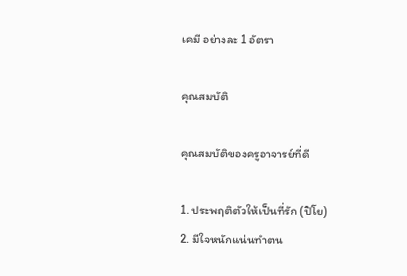เคมี อย่างละ 1 อัตรา

คุณสมบัติ

คุณสมบัติของครูอาจารย์ที่ดี

1. ประพฤติตัวให้เป็นที่รัก (ปิโย)
2. มีใจหนักแน่นทำตน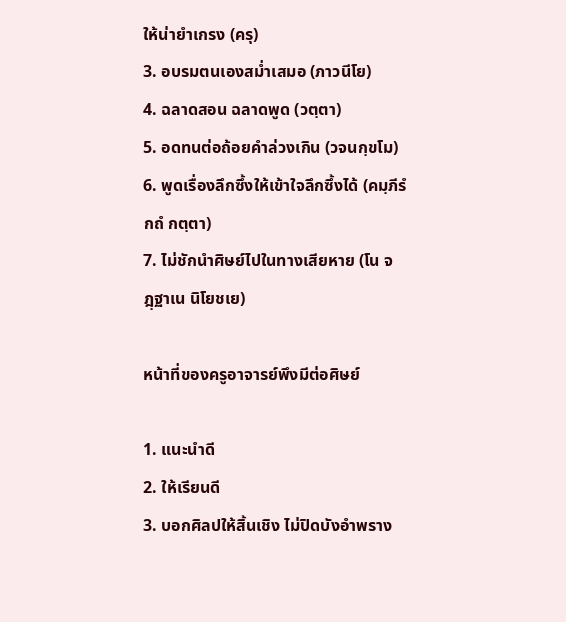ให้น่ายำเกรง (ครุ)
3. อบรมตนเองสม่ำเสมอ (ภาวนีโย)
4. ฉลาดสอน ฉลาดพูด (วตฺตา)
5. อดทนต่อถ้อยคำล่วงเกิน (วจนกฺขโม)
6. พูดเรื่องลึกซึ้งให้เข้าใจลึกซึ้งได้ (คมฺภีรํ กถํ กตฺตา)
7. ไม่ชักนำศิษย์ไปในทางเสียหาย (โน จฎฺฐาเน นิโยชเย)

หน้าที่ของครูอาจารย์พึงมีต่อศิษย์

1. แนะนำดี
2. ให้เรียนดี
3. บอกศิลปให้สิ้นเชิง ไม่ปิดบังอำพราง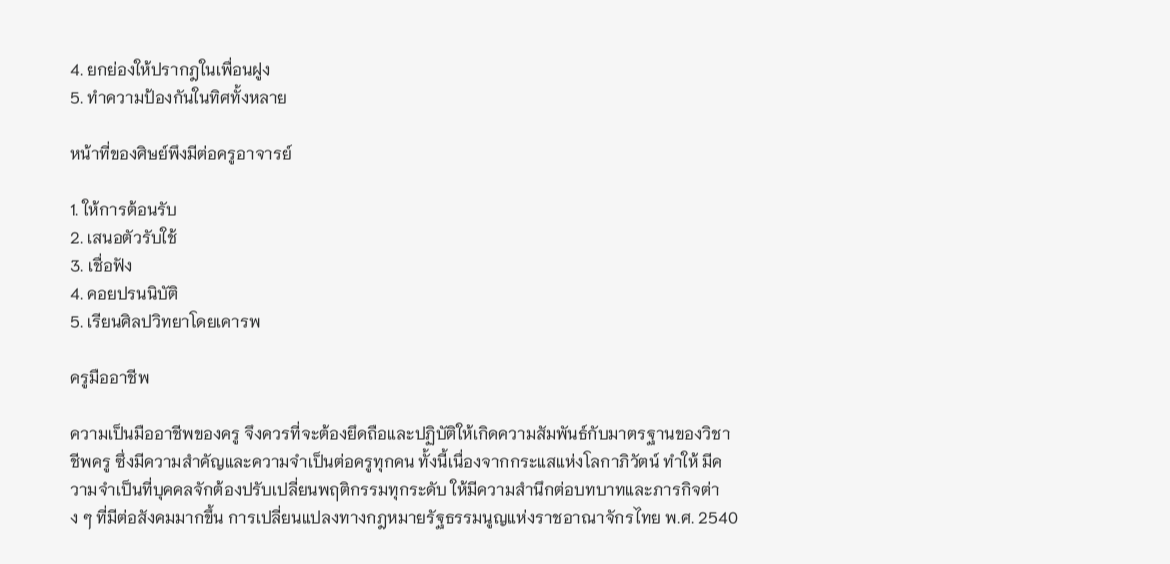4. ยกย่องให้ปรากฎในเพื่อนฝูง
5. ทำความป้องกันในทิศทั้งหลาย

หน้าที่ของศิษย์พึงมีต่อครูอาจารย์

1. ให้การต้อนรับ
2. เสนอตัวรับใช้
3. เชื่อฟัง
4. คอยปรนนิบัติ
5. เรียนศิลปวิทยาโดยเคารพ

ครูมืออาชีพ

ความเป็นมืออาชีพของครู จึงควรที่จะต้องยึดถือและปฏิบัติให้เกิดความสัมพันธ์กับมาตรฐานของวิชาชีพครู ซึ่งมีความสำคัญและความจำเป็นต่อครูทุกคน ทั้งนี้เนื่องจากกระแสแห่งโลกาภิวัตน์ ทำให้ มีความจำเป็นที่บุคคลจักต้องปรับเปลี่ยนพฤติกรรมทุกระดับ ให้มีความสำนึกต่อบทบาทและภารกิจต่าง ๆ ที่มีต่อสังคมมากขึ้น การเปลี่ยนแปลงทางกฎหมายรัฐธรรมนูญแห่งราชอาณาจักรไทย พ.ศ. 2540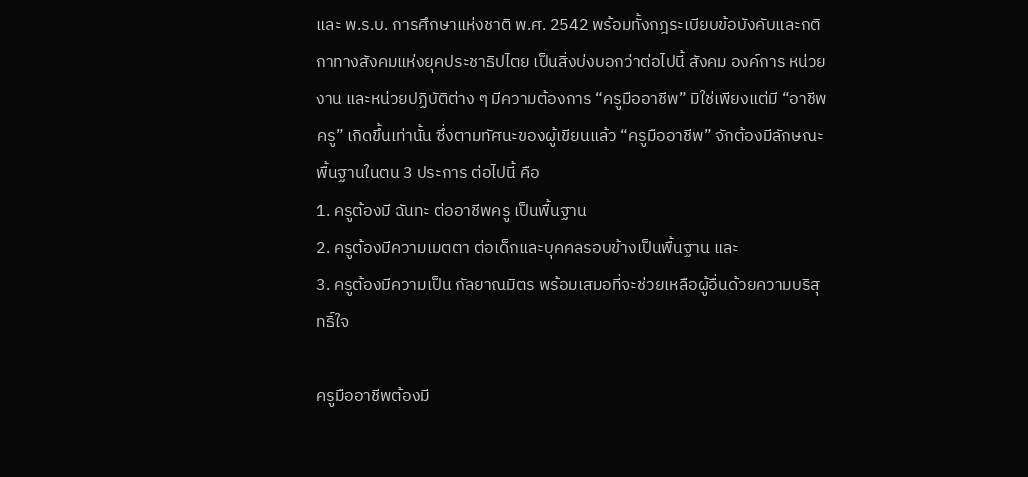และ พ.ร.บ. การศึกษาแห่งชาติ พ.ศ. 2542 พร้อมทั้งกฎระเบียบข้อบังคับและกติกาทางสังคมแห่งยุคประชาธิปไตย เป็นสิ่งบ่งบอกว่าต่อไปนี้ สังคม องค์การ หน่วยงาน และหน่วยปฏิบัติต่าง ๆ มีความต้องการ “ครูมืออาชีพ” มิใช่เพียงแต่มี “อาชีพครู” เกิดขึ้นเท่านั้น ซึ่งตามทัศนะของผู้เขียนแล้ว “ครูมืออาชีพ” จักต้องมีลักษณะพื้นฐานในตน 3 ประการ ต่อไปนี้ คือ
1. ครูต้องมี ฉันทะ ต่ออาชีพครู เป็นพื้นฐาน
2. ครูต้องมีความเมตตา ต่อเด็กและบุคคลรอบข้างเป็นพื้นฐาน และ
3. ครูต้องมีความเป็น กัลยาณมิตร พร้อมเสมอที่จะช่วยเหลือผู้อื่นด้วยความบริสุทธิ์ใจ

ครูมืออาชีพต้องมี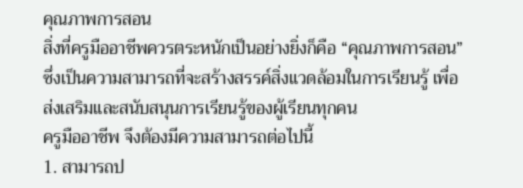คุณภาพการสอน
สิ่งที่ครูมืออาชีพควรตระหนักเป็นอย่างยิ่งก็คือ “คุณภาพการสอน” ซึ่งเป็นความสามารถที่จะสร้างสรรค์สิ่งแวดล้อมในการเรียนรู้ เพื่อส่งเสริมและสนับสนุนการเรียนรู้ของผู้เรียนทุกคน
ครูมืออาชีพ จึงต้องมีความสามารถต่อไปนี้
1. สามารถป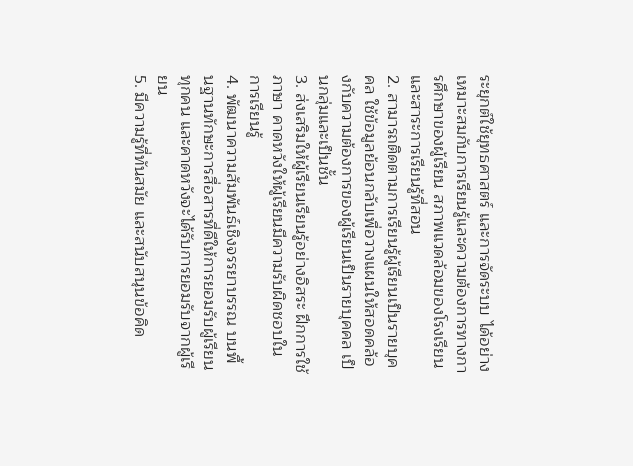ระยุกต์ใช้ยุทธศาสตร์ และการจัดระบบ ได้อย่างเหมาะสมกับการเรียนรู้และความต้องการทางการศึกษาของผู้เรียน สภาพแวดล้อมของโรงเรียนและสาระการเรียนรู้ที่สอน
2. สามารถติดตามการเรียนรู้ผู้เรียนเป็นรายบุคคล ใช้ข้อมูลย้อนกลับเพื่อวางแผนให้สอดคล้องกับความต้องการของผู้เรียนเป็นรายบุคคล เป็นกลุ่มและเป็นชั้น
3. ส่งเสริมให้ผู้เรียนเรียนรู้อย่างอิสระ ฝึกการใช้ภาษา คาดหวังให้ผู้เรียนมีความรับผิดชอบในการเรียนรู้
4. พัฒนาความสัมพันธ์เชิงจรรยาบรรณ บนพื้นฐานทักษะการสื่อสารที่ดีให้การยอมรับผู้เรียนทุกคน และคาดหวังจะได้รับการยอมรับจากผู้เรียน
5. มีความรู้ที่ทันสมัย และสนับสนุนข้อคิด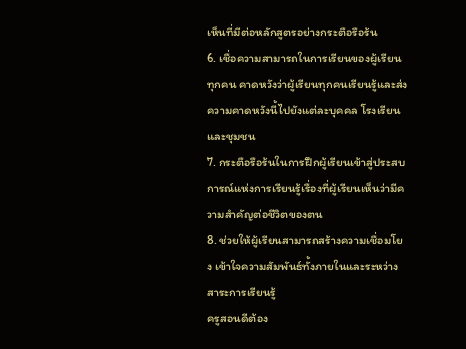เห็นที่มีต่อหลักสูตรอย่างกระตือรือร้น
6. เชื่อความสามารถในการเรียนของผู้เรียนทุกคน คาดหวังว่าผู้เรียนทุกคนเรียนรู้และส่งความคาดหวังนี้ไปยังแต่ละบุคคล โรงเรียนและชุมชน
7. กระตือรือร้นในการฝึกผู้เรียนเข้าสู่ประสบการณ์แห่งการเรียนรู้เรื่องที่ผู้เรียนเห็นว่ามีความสำคัญต่อชีวิตของตน
8. ช่วยให้ผู้เรียนสามารถสร้างความเชื่อมโยง เข้าใจความสัมพันธ์ทั้งภายในและระหว่างสาระการเรียนรู้
ครูสอนดีต้อง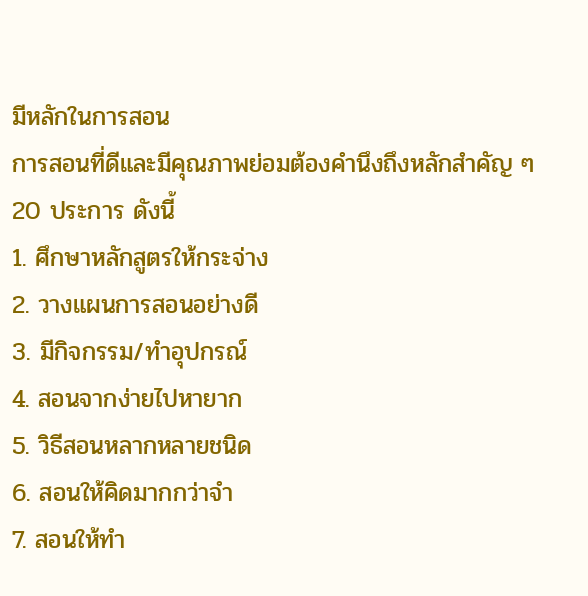มีหลักในการสอน
การสอนที่ดีและมีคุณภาพย่อมต้องคำนึงถึงหลักสำคัญ ๆ 20 ประการ ดังนี้
1. ศึกษาหลักสูตรให้กระจ่าง
2. วางแผนการสอนอย่างดี
3. มีกิจกรรม/ทำอุปกรณ์
4. สอนจากง่ายไปหายาก
5. วิธีสอนหลากหลายชนิด
6. สอนให้คิดมากกว่าจำ
7. สอนให้ทำ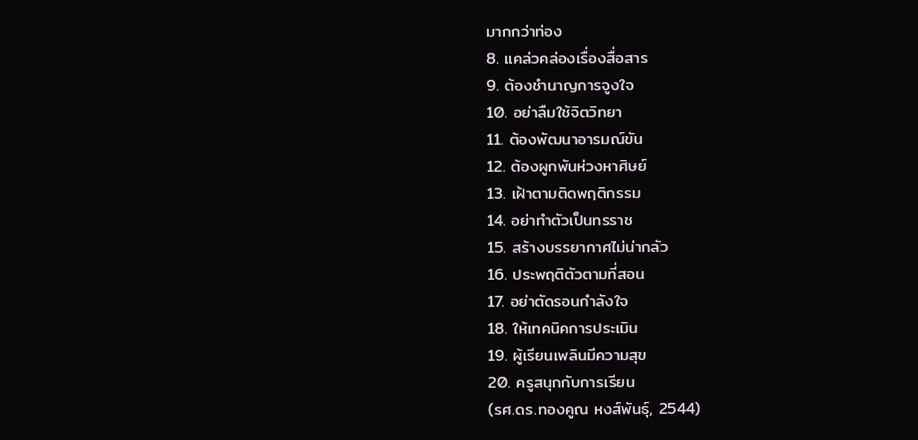มากกว่าท่อง
8. แคล่วคล่องเรื่องสื่อสาร
9. ต้องชำนาญการจูงใจ
10. อย่าลืมใช้จิตวิทยา
11. ต้องพัฒนาอารมณ์ขัน
12. ต้องผูกพันห่วงหาศิษย์
13. เฝ้าตามติดพฤติกรรม
14. อย่าทำตัวเป็นทรราช
15. สร้างบรรยากาศไม่น่ากลัว
16. ประพฤติตัวตามที่สอน
17. อย่าตัดรอนกำลังใจ
18. ให้เทคนิคการประเมิน
19. ผู้เรียนเพลินมีความสุข
20. ครูสนุกกับการเรียน
(รศ.ดร.ทองคูณ หงส์พันธุ์, 2544)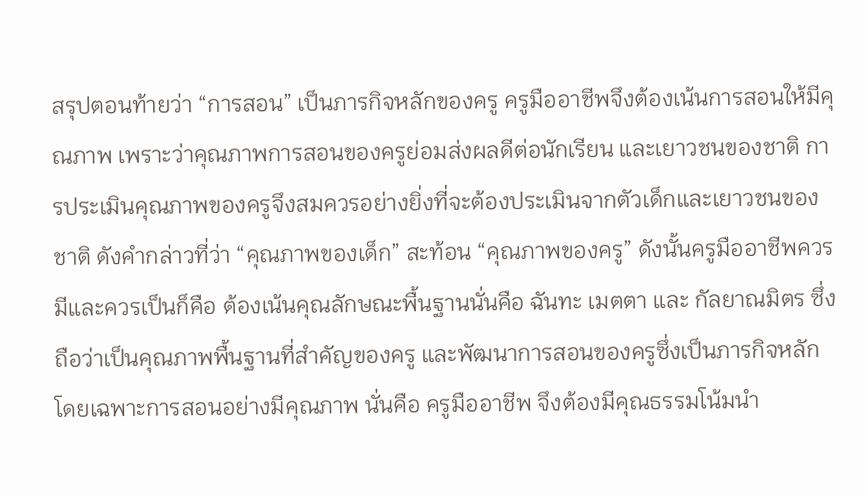สรุปตอนท้ายว่า “การสอน” เป็นภารกิจหลักของครู ครูมืออาชีพจึงต้องเน้นการสอนให้มีคุณภาพ เพราะว่าคุณภาพการสอนของครูย่อมส่งผลดีต่อนักเรียน และเยาวชนของชาติ การประเมินคุณภาพของครูจึงสมควรอย่างยิ่งที่จะต้องประเมินจากตัวเด็กและเยาวชนของชาติ ดังคำกล่าวที่ว่า “คุณภาพของเด็ก” สะท้อน “คุณภาพของครู” ดังนั้นครูมืออาชีพควรมีและควรเป็นก็คือ ต้องเน้นคุณลักษณะพื้นฐานนั่นคือ ฉันทะ เมตตา และ กัลยาณมิตร ซึ่งถือว่าเป็นคุณภาพพื้นฐานที่สำคัญของครู และพัฒนาการสอนของครูซึ่งเป็นภารกิจหลัก โดยเฉพาะการสอนอย่างมีคุณภาพ นั่นคือ ครูมืออาชีพ จึงต้องมีคุณธรรมโน้มนำ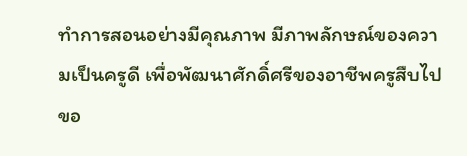ทำการสอนอย่างมีคุณภาพ มีภาพลักษณ์ของความเป็นครูดี เพื่อพัฒนาศักดิ์ศรีของอาชีพครูสืบไป
ขอ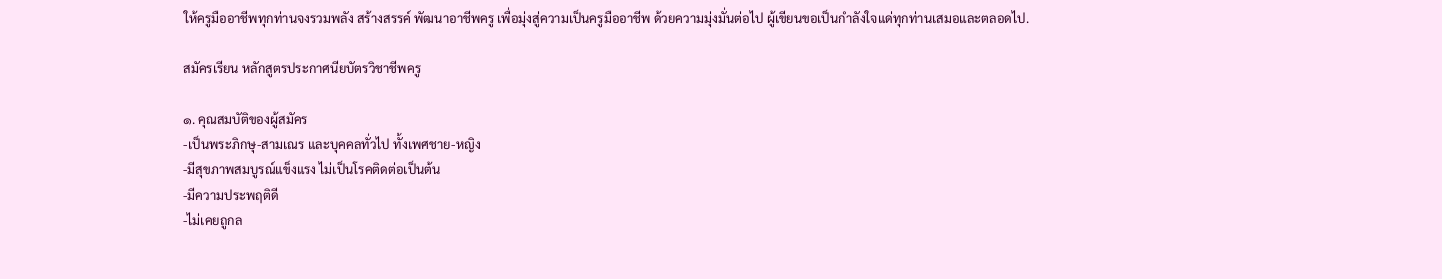ให้ครูมืออาชีพทุกท่านจงรวมพลัง สร้างสรรค์ พัฒนาอาชีพครู เพื่อมุ่งสู่ความเป็นครูมืออาชีพ ด้วยความมุ่งมั่นต่อไป ผู้เขียนขอเป็นกำลังใจแด่ทุกท่านเสมอและตลอดไป.

สมัครเรียน หลักสูตรประกาศนียบัตรวิชาชีพครู

๑. คุณสมบัติของผู้สมัคร
-เป็นพระภิกษุ-สามเณร และบุคคลทั่วไป ทั้งเพศชาย-หญิง
-มีสุขภาพสมบูรณ์แข็งแรง ไม่เป็นโรคติดต่อเป็นต้น
-มีความประพฤติดี
-ไม่เคยถูกล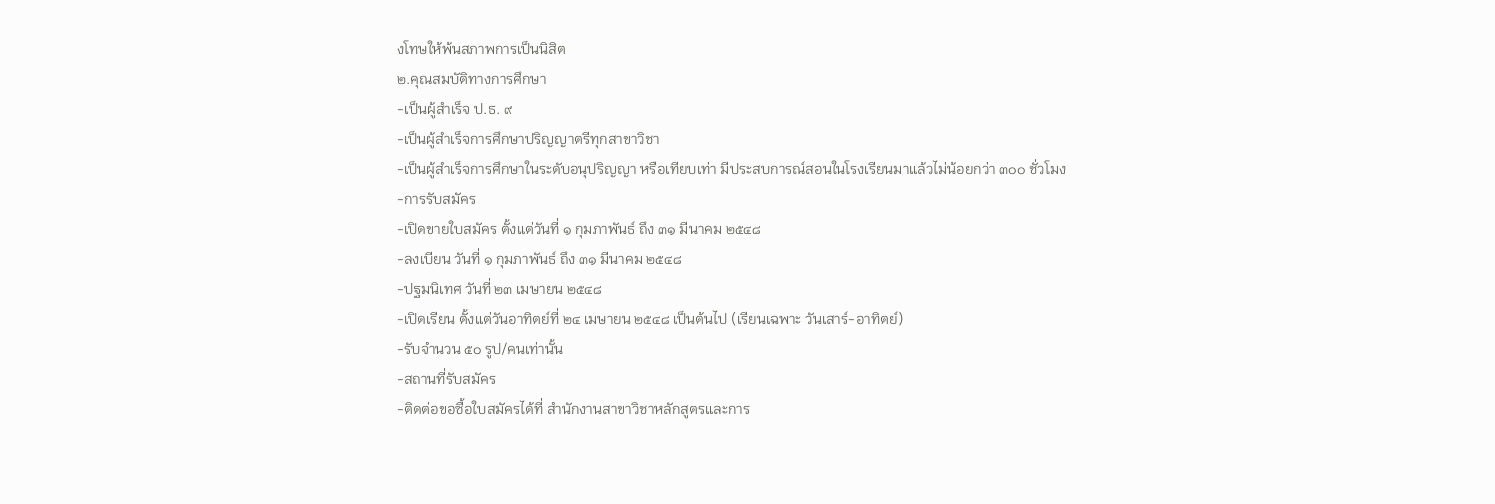งโทษให้พ้นสภาพการเป็นนิสิต
๒.คุณสมบัติทางการศึกษา
-เป็นผู้สำเร็จ ป.ธ. ๙
-เป็นผู้สำเร็จการศึกษาปริญญาตรีทุกสาขาวิชา
-เป็นผู้สำเร็จการศึกษาในระดับอนุปริญญา หรือเทียบเท่า มีประสบการณ์สอนในโรงเรียนมาแล้วไม่น้อยกว่า ๓๐๐ ชั่วโมง
-การรับสมัคร
-เปิดขายใบสมัคร ตั้งแต่วันที่ ๑ กุมภาพันธ์ ถึง ๓๑ มีนาคม ๒๕๔๘
-ลงเบียน วันที่ ๑ กุมภาพันธ์ ถึง ๓๑ มีนาคม ๒๕๔๘
-ปฐมนิเทศ วันที่ ๒๓ เมษายน ๒๕๔๘
-เปิดเรียน ตั้งแต่วันอาทิตย์ที่ ๒๔ เมษายน ๒๕๔๘ เป็นต้นไป (เรียนเฉพาะ วันเสาร์-อาทิตย์)
-รับจำนวน ๕๐ รูป/คนเท่านั้น
-สถานที่รับสมัคร
-ติดต่อขอซื้อใบสมัครได้ที่ สำนักงานสาขาวิชาหลักสูตรและการ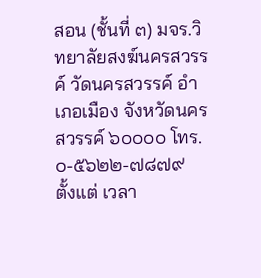สอน (ชั้นที่ ๓) มจร.วิทยาลัยสงฆ์นครสวรรค์ วัดนครสวรรค์ อำเภอเมือง จังหวัดนครสวรรค์ ๖๐๐๐๐ โทร. ๐-๕๖๒๒-๗๘๗๙
ตั้งแต่ เวลา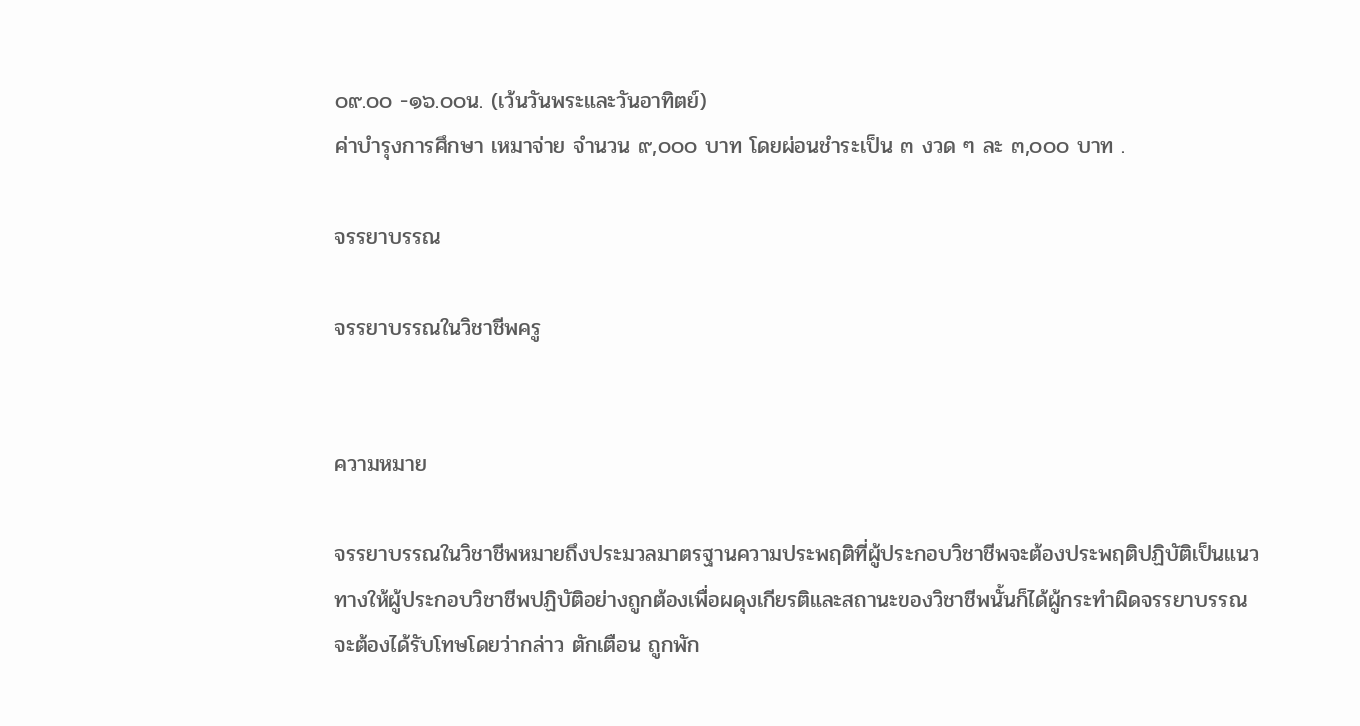๐๙.๐๐ -๑๖.๐๐น. (เว้นวันพระและวันอาทิตย์)
ค่าบำรุงการศึกษา เหมาจ่าย จำนวน ๙,๐๐๐ บาท โดยผ่อนชำระเป็น ๓ งวด ๆ ละ ๓,๐๐๐ บาท .

จรรยาบรรณ

จรรยาบรรณในวิชาชีพครู


ความหมาย

จรรยาบรรณในวิชาชีพหมายถึงประมวลมาตรฐานความประพฤติที่ผู้ประกอบวิชาชีพจะต้องประพฤติปฏิบัติเป็นแนวทางให้ผู้ประกอบวิชาชีพปฏิบัติอย่างถูกต้องเพื่อผดุงเกียรติและสถานะของวิชาชีพนั้นก็ได้ผู้กระทำผิดจรรยาบรรณ จะต้องได้รับโทษโดยว่ากล่าว ตักเตือน ถูกพัก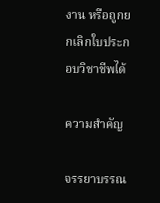งาน หรือถูกยกเลิกใบประกอบวิชาชีพได้

ความสำคัญ

จรรยาบรรณ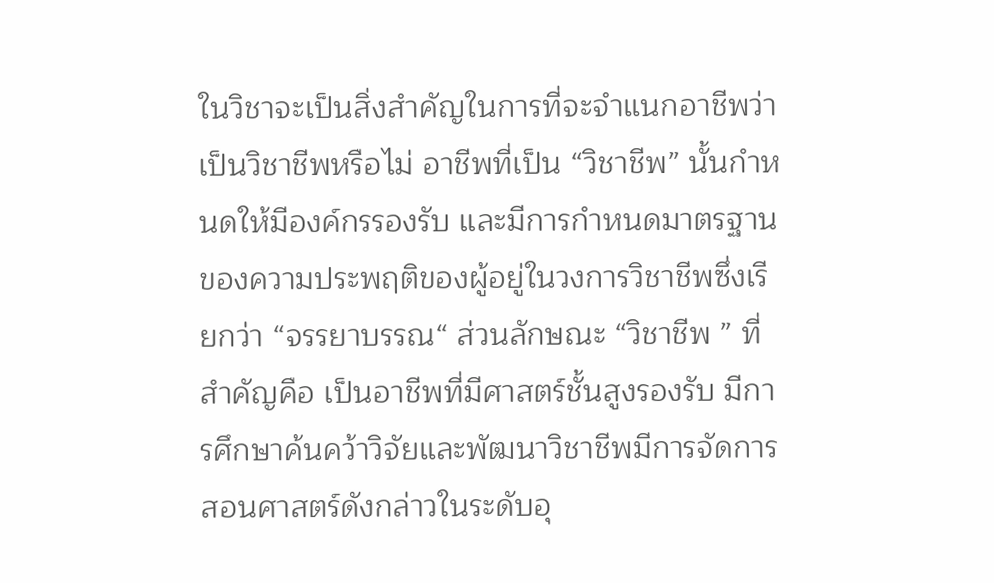ในวิชาจะเป็นสิ่งสำคัญในการที่จะจำแนกอาชีพว่าเป็นวิชาชีพหรือไม่ อาชีพที่เป็น “วิชาชีพ” นั้นกำหนดให้มีองค์กรรองรับ และมีการกำหนดมาตรฐานของความประพฤติของผู้อยู่ในวงการวิชาชีพซึ่งเรียกว่า “จรรยาบรรณ“ ส่วนลักษณะ “วิชาชีพ ” ที่สำคัญคือ เป็นอาชีพที่มีศาสตร์ชั้นสูงรองรับ มีการศึกษาค้นคว้าวิจัยและพัฒนาวิชาชีพมีการจัดการสอนศาสตร์ดังกล่าวในระดับอุ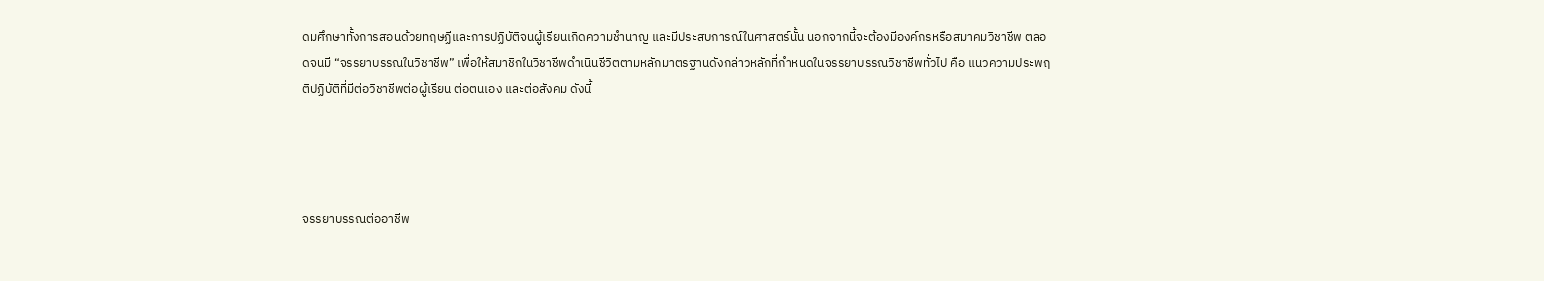ดมศึกษาทั้งการสอนด้วยทฤษฏีและการปฏิบัติจนผู้เรียนเกิดความชำนาญ และมีประสบการณ์ในศาสตร์นั้น นอกจากนี้จะต้องมีองค์กรหรือสมาคมวิชาชีพ ตลอดจนมี “จรรยาบรรณในวิชาชีพ” เพื่อให้สมาชิกในวิชาชีพดำเนินชีวิตตามหลักมาตรฐานดังกล่าวหลักที่กำหนดในจรรยาบรรณวิชาชีพทั่วไป คือ แนวความประพฤติปฏิบัติที่มีต่อวิชาชีพต่อผู้เรียน ต่อตนเอง และต่อสังคม ดังนี้




จรรยาบรรณต่ออาชีพ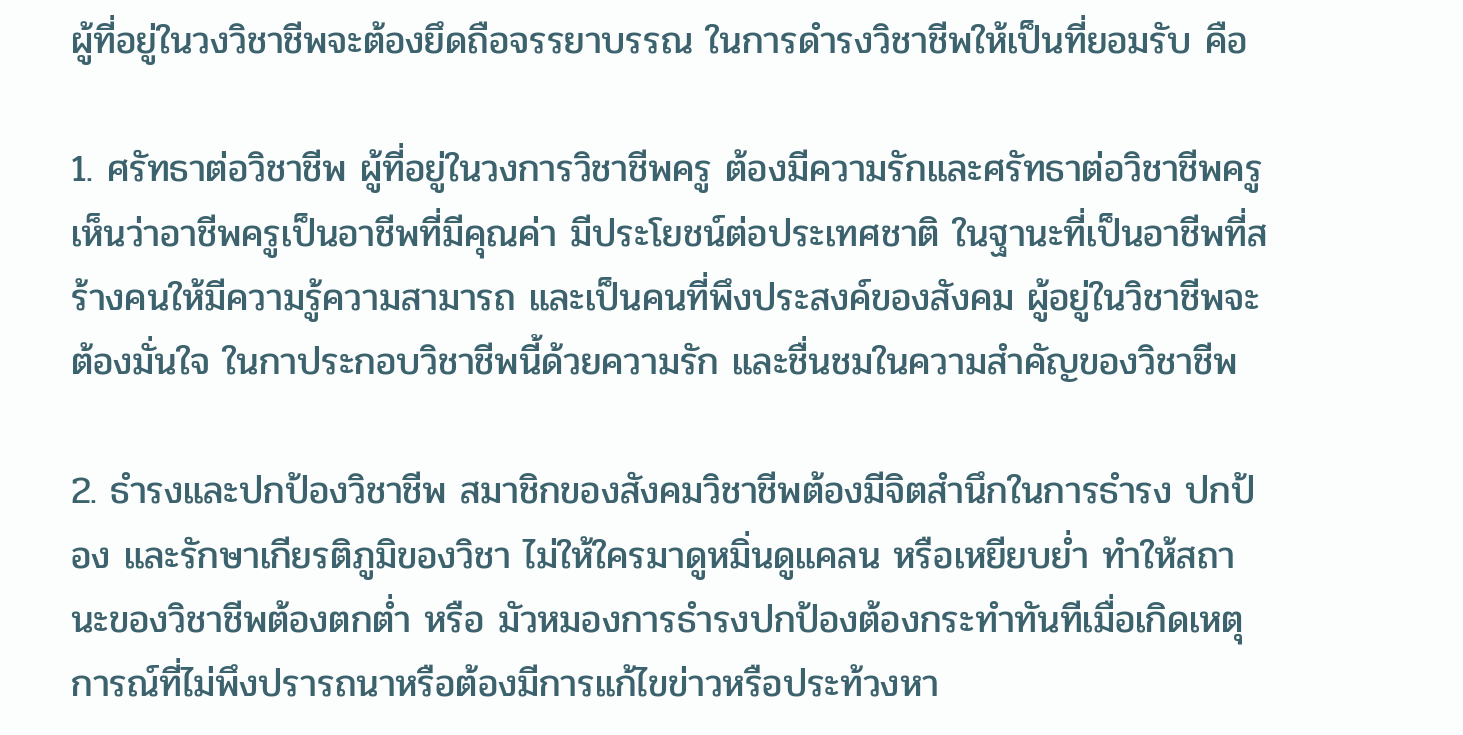ผู้ที่อยู่ในวงวิชาชีพจะต้องยึดถือจรรยาบรรณ ในการดำรงวิชาชีพให้เป็นที่ยอมรับ คือ

1. ศรัทธาต่อวิชาชีพ ผู้ที่อยู่ในวงการวิชาชีพครู ต้องมีความรักและศรัทธาต่อวิชาชีพครู เห็นว่าอาชีพครูเป็นอาชีพที่มีคุณค่า มีประโยชน์ต่อประเทศชาติ ในฐานะที่เป็นอาชีพที่สร้างคนให้มีความรู้ความสามารถ และเป็นคนที่พึงประสงค์ของสังคม ผู้อยู่ในวิชาชีพจะต้องมั่นใจ ในกาประกอบวิชาชีพนี้ด้วยความรัก และชื่นชมในความสำคัญของวิชาชีพ

2. ธำรงและปกป้องวิชาชีพ สมาชิกของสังคมวิชาชีพต้องมีจิตสำนึกในการธำรง ปกป้อง และรักษาเกียรติภูมิของวิชา ไม่ให้ใครมาดูหมิ่นดูแคลน หรือเหยียบย่ำ ทำให้สถานะของวิชาชีพต้องตกต่ำ หรือ มัวหมองการธำรงปกป้องต้องกระทำทันทีเมื่อเกิดเหตุการณ์ที่ไม่พึงปรารถนาหรือต้องมีการแก้ไขข่าวหรือประท้วงหา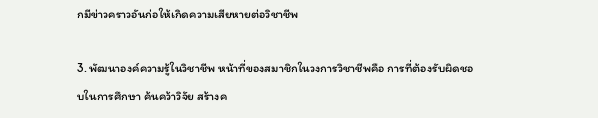กมีข่าวคราวอันก่อให้เกิดความเสียหายต่อวิชาชีพ

3. พัฒนาองค์ความรู้ในวิชาชีพ หน้าที่ของสมาชิกในวงการวิชาชีพคือ การที่ต้องรับผิดชอบในการศึกษา ค้นคว้าวิจัย สร้างค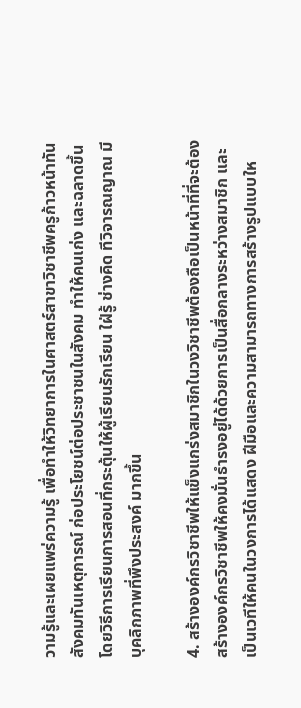วามรู้และเผยแพร่ความรู้ เพื่อทำให้วิทยาการในศาสตร์สาขาวิชาชีพครูก้าวหน้าทันสังคมทันเหตุการณ์ ก่อประโยชน์ต่อประชาชนในสังคม ทำให้คนเก่ง และฉลาดขึ้น โดยวิธีการเรียนการสอนที่กระตุ้นให้ผู้เรียนรักเรียน ใฝ่รู้ ช่างคิด ทีวิจารณญาณ มีบุคลิกภาพที่พึงประสงค์ มากขึ้น

4. สร้างองค์กรวิชาชีพให้แข็งแกร่งสมาชิกในวงวิชาชีพต้องถือเป็นหน้าที่ที่จะต้องสร้างองค์กรวิชาชีพให้คงมั่นธำรงอยู่ได้ด้วยการเป็นสื่อกลางระหว่างสมาชิก และเป็นเวทีให้คนในวงการได้แสดง ฝีมือและความสามารถทางการสร้างรูปแบบให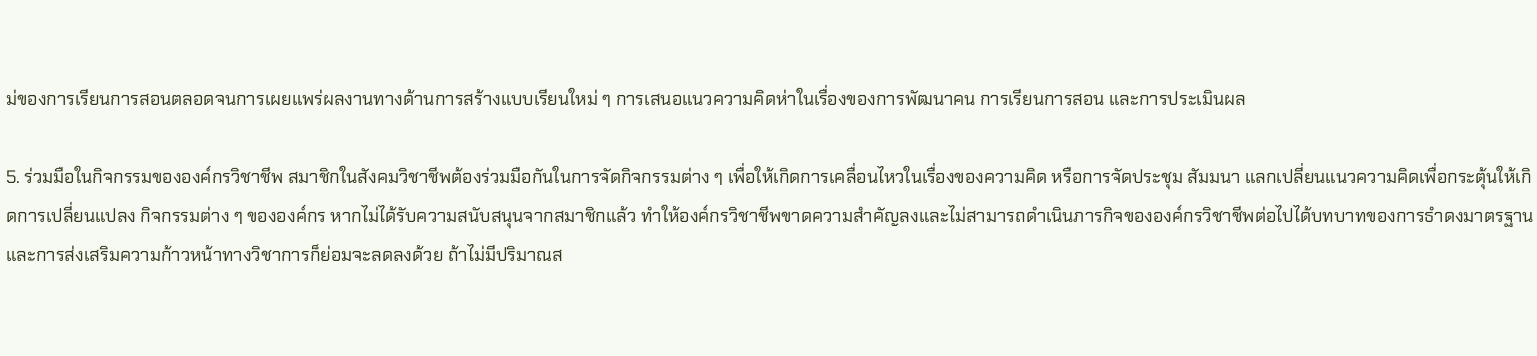ม่ของการเรียนการสอนตลอดจนการเผยแพร่ผลงานทางด้านการสร้างแบบเรียนใหม่ ๆ การเสนอแนวความคิดห่าในเรื่องของการพัฒนาคน การเรียนการสอน และการประเมินผล

5. ร่วมมือในกิจกรรมขององค์กรวิชาชีพ สมาชิกในสังคมวิชาชีพต้องร่วมมือกันในการจัดกิจกรรมต่าง ๆ เพื่อให้เกิดการเคลื่อนไหวในเรื่องของความคิด หรือการจัดประชุม สัมมนา แลกเปลี่ยนแนวความคิดเพื่อกระตุ้นให้เกิดการเปลี่ยนแปลง กิจกรรมต่าง ๆ ขององค์กร หากไม่ได้รับความสนับสนุนจากสมาชิกแล้ว ทำให้องค์กรวิชาชีพขาดความสำคัญลงและไม่สามารถดำเนินภารกิจขององค์กรวิชาชีพต่อไปได้บทบาทของการธำดงมาตรฐานและการส่งเสริมความก้าวหน้าทางวิชาการก็ย่อมจะลดลงด้วย ถ้าไม่มีปริมาณส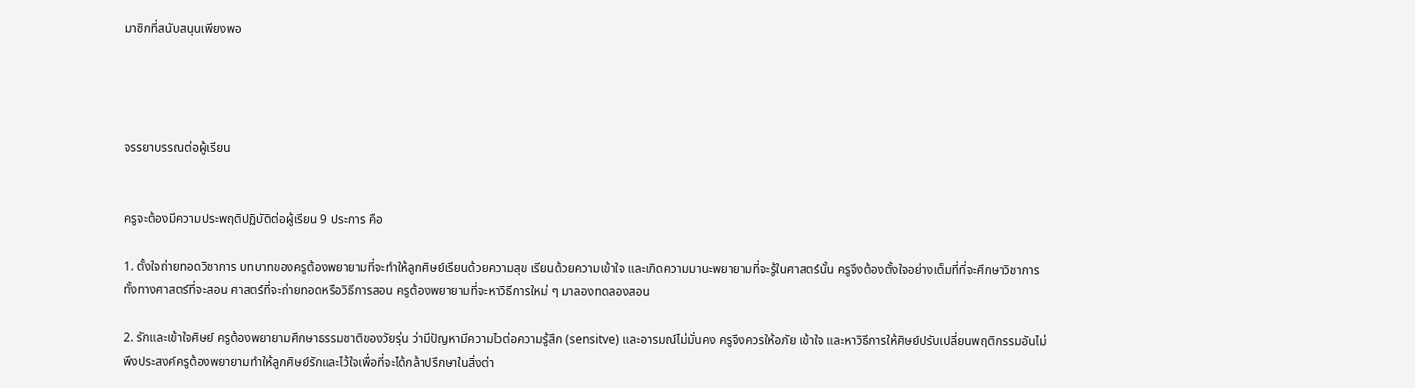มาชิกที่สนับสนุนเพียงพอ




จรรยาบรรณต่อผู้เรียน


ครูจะต้องมีความประพฤติปฏิบัติต่อผู้เรียน 9 ประการ คือ

1. ตั้งใจถ่ายทอดวิชาการ บทบาทของครูต้องพยายามที่จะทำให้ลูกศิษย์เรียนด้วยความสุข เรียนด้วยความเข้าใจ และเกิดความมานะพยายามที่จะรู้ในศาสตร์นั้น ครูจึงต้องตั้งใจอย่างเต็มที่ที่จะศึกษาวิชาการทั้งทางศาสตร์ที่จะสอน ศาสตร์ที่จะถ่ายทอดหรือวิธีการสอน ครูต้องพยายามที่จะหาวิธีการใหม่ ๆ มาลองทดลองสอน

2. รักและเข้าใจศิษย์ ครูต้องพยายามศึกษาธรรมชาติของวัยรุ่น ว่ามีปัญหามีความไวต่อความรู้สึก (sensitve) และอารมณ์ไม่มั่นคง ครูจึงควรให้อภัย เข้าใจ และหาวิธีการให้ศิษย์ปรับเปลี่ยนพฤติกรรมอันไม่พึงประสงค์ครูต้องพยายามทำให้ลูกศิษย์รักและไว้ใจเพื่อที่จะได้กล้าปรึกษาในสิ่งต่า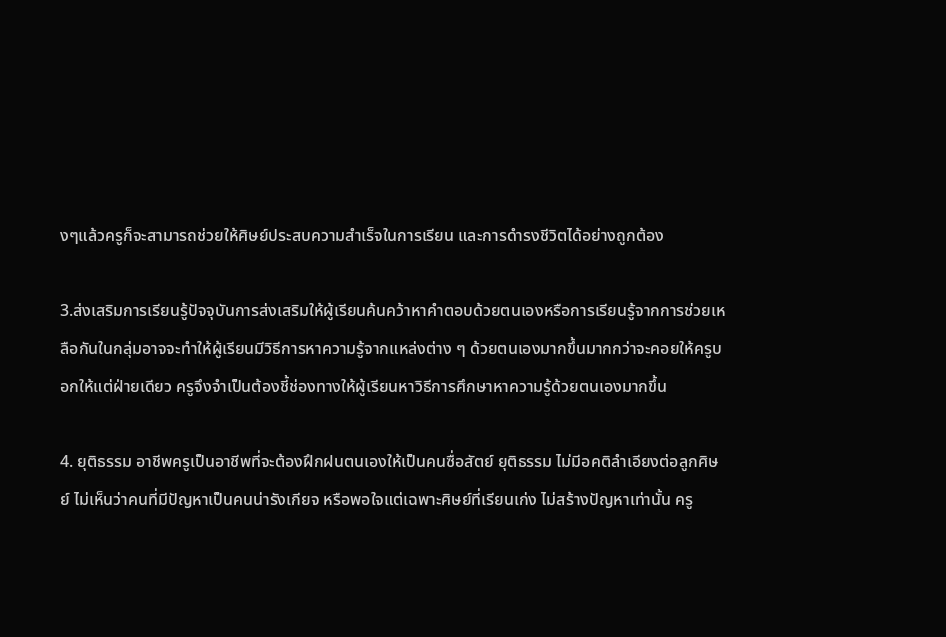งๆแล้วครูก็จะสามารถช่วยให้ศิษย์ประสบความสำเร็จในการเรียน และการดำรงชีวิตได้อย่างถูกต้อง

3.ส่งเสริมการเรียนรู้ปัจจุบันการส่งเสริมให้ผู้เรียนค้นคว้าหาคำตอบด้วยตนเองหรือการเรียนรู้จากการช่วยเหลือกันในกลุ่มอาจจะทำให้ผู้เรียนมีวิธีการหาความรู้จากแหล่งต่าง ๆ ด้วยตนเองมากขึ้นมากกว่าจะคอยให้ครูบอกให้แต่ฝ่ายเดียว ครูจึงจำเป็นต้องชี้ช่องทางให้ผู้เรียนหาวิธีการศึกษาหาความรู้ด้วยตนเองมากขึ้น

4. ยุติธรรม อาชีพครูเป็นอาชีพที่จะต้องฝึกฝนตนเองให้เป็นคนซื่อสัตย์ ยุติธรรม ไม่มีอคติลำเอียงต่อลูกศิษย์ ไม่เห็นว่าคนที่มีปัญหาเป็นคนน่ารังเกียจ หรือพอใจแต่เฉพาะศิษย์ที่เรียนเก่ง ไม่สร้างปัญหาเท่านั้น ครู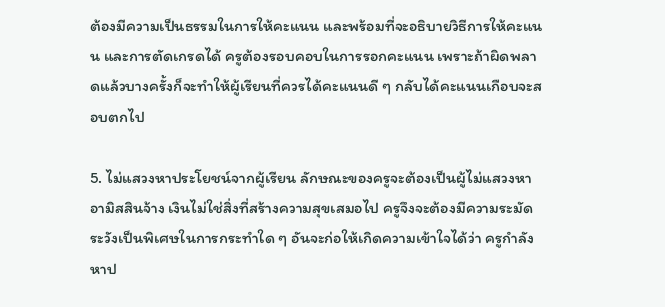ต้องมีความเป็นธรรมในการให้คะแนน และพร้อมที่จะอธิบายวิธีการให้คะแนน และการตัดเกรดได้ ครูต้องรอบคอบในการรอกคะแนน เพราะถ้าผิดพลาดแล้วบางครั้งก็จะทำให้ผู้เรียนที่ควรได้คะแนนดี ๆ กลับได้คะแนนเกือบจะสอบตกไป

5. ไม่แสวงหาประโยชน์จากผู้เรียน ลักษณะของครูจะต้องเป็นผู้ไม่แสวงหาอามิสสินจ้าง เงินไม่ใช่สิ่งที่สร้างความสุขเสมอไป ครูจึงจะต้องมีความระมัดระวังเป็นพิเศษในการกระทำใด ๆ อันจะก่อให้เกิดความเข้าใจได้ว่า ครูกำลังหาป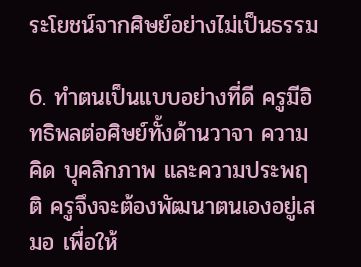ระโยชน์จากศิษย์อย่างไม่เป็นธรรม

6. ทำตนเป็นแบบอย่างที่ดี ครูมีอิทธิพลต่อศิษย์ทั้งด้านวาจา ความคิด บุคลิกภาพ และความประพฤติ ครูจึงจะต้องพัฒนาตนเองอยู่เสมอ เพื่อให้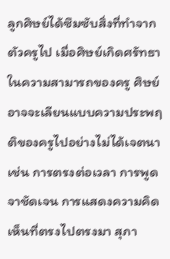ลูกศิษย์ได้ซึมซับสิ่งที่ทำจากตัวครูไป เมื่อศิษย์เกิดศรัทธาในความสามารถของครู ศิษย์อาจจะเลียนแบบความประพฤติของครูไปอย่างไม่ได้เจตนา เช่น การตรงต่อเวลา การพูดจาชัดเจน การแสดงความคิดเห็นที่ตรงไปตรงมา สุภา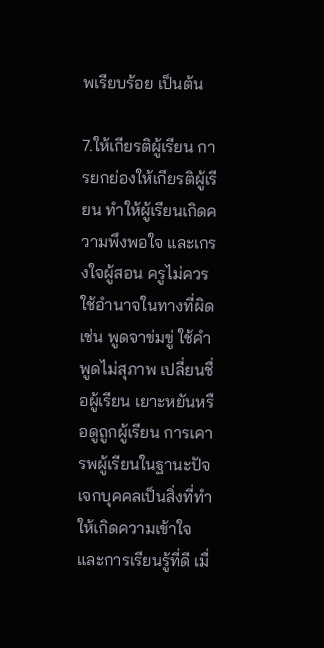พเรียบร้อย เป็นต้น

7.ให้เกียรติผู้เรียน การยกย่องให้เกียรติผู้เรียน ทำให้ผู้เรียนเกิดความพึงพอใจ และเกรงใจผู้สอน ครูไม่ควรใช้อำนาจในทางที่ผิด เช่น พูดจาข่มขู่ ใช้คำพูดไม่สุภาพ เปลี่ยนชื่อผู้เรียน เยาะหยันหรือดูถูกผู้เรียน การเคารพผู้เรียนในฐานะปัจเจกบุคคลเป็นสิ่งที่ทำให้เกิดความเข้าใจ และการเรียนรู้ที่ดี เมื่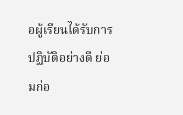อผู้เรียนได้รับการปฏิบัติอย่างดี ย่อมก่อ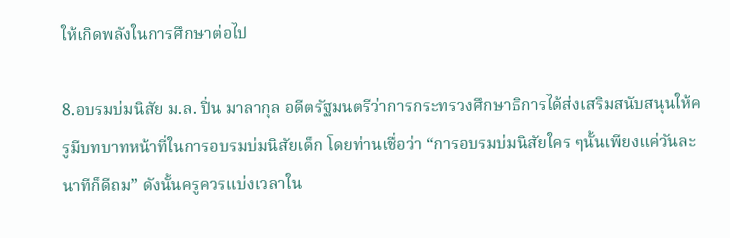ให้เกิดพลังในการศึกษาต่อไป

8.อบรมบ่มนิสัย ม.ล. ปิ่น มาลากุล อดีตรัฐมนตรีว่าการกระทรวงศึกษาธิการได้ส่งเสริมสนับสนุนให้ครูมีบทบาทหน้าที่ในการอบรมบ่มนิสัยเด็ก โดยท่านเชื่อว่า “การอบรมบ่มนิสัยใคร ๆนั้นเพียงแค่วันละนาทีก็ดีถม” ดังนั้นครูควรแบ่งเวลาใน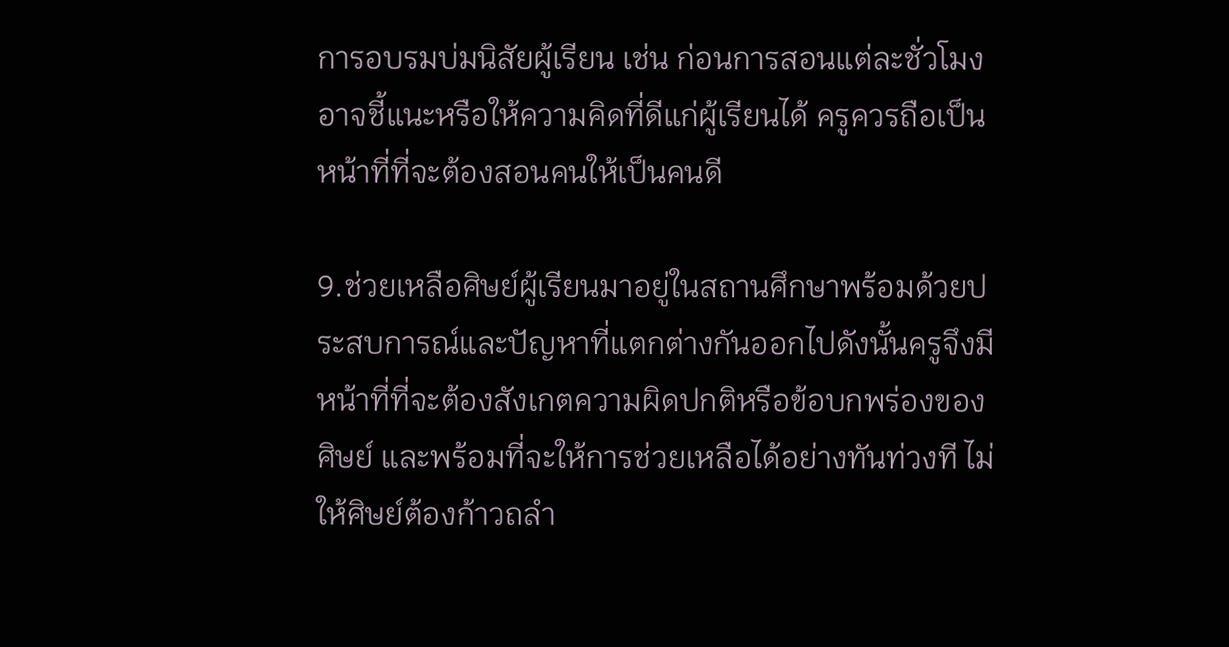การอบรมบ่มนิสัยผู้เรียน เช่น ก่อนการสอนแต่ละชั่วโมงอาจชี้แนะหรือให้ความคิดที่ดีแก่ผู้เรียนได้ ครูควรถือเป็นหน้าที่ที่จะต้องสอนคนให้เป็นคนดี

9.ช่วยเหลือศิษย์ผู้เรียนมาอยู่ในสถานศึกษาพร้อมด้วยประสบการณ์และปัญหาที่แตกต่างกันออกไปดังนั้นครูจึงมีหน้าที่ที่จะต้องสังเกตความผิดปกติหรือข้อบกพร่องของศิษย์ และพร้อมที่จะให้การช่วยเหลือได้อย่างทันท่วงที ไม่ให้ศิษย์ต้องก้าวถลำ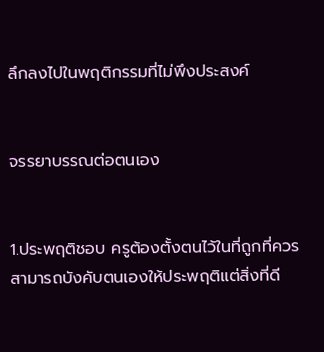ลึกลงไปในพฤติกรรมที่ไม่พึงประสงค์


จรรยาบรรณต่อตนเอง


1.ประพฤติชอบ ครูต้องตั้งตนไว้ในที่ถูกที่ควรสามารถบังคับตนเองให้ประพฤติแต่สิ่งที่ดี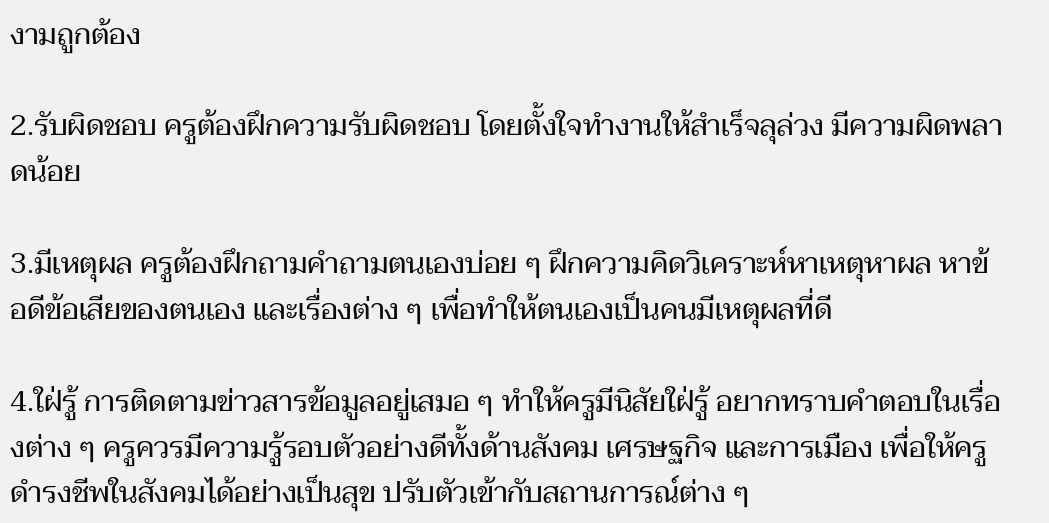งามถูกต้อง

2.รับผิดชอบ ครูต้องฝึกความรับผิดชอบ โดยตั้งใจทำงานให้สำเร็จลุล่วง มีความผิดพลาดน้อย

3.มีเหตุผล ครูต้องฝึกถามคำถามตนเองบ่อย ๆ ฝึกความคิดวิเคราะห์หาเหตุหาผล หาข้อดีข้อเสียของตนเอง และเรื่องต่าง ๆ เพื่อทำให้ตนเองเป็นคนมีเหตุผลที่ดี

4.ใฝ่รู้ การติดตามข่าวสารข้อมูลอยู่เสมอ ๆ ทำให้ครูมีนิสัยใฝ่รู้ อยากทราบคำตอบในเรื่องต่าง ๆ ครูควรมีความรู้รอบตัวอย่างดีทั้งด้านสังคม เศรษฐกิจ และการเมือง เพื่อให้ครูดำรงชีพในสังคมได้อย่างเป็นสุข ปรับตัวเข้ากับสถานการณ์ต่าง ๆ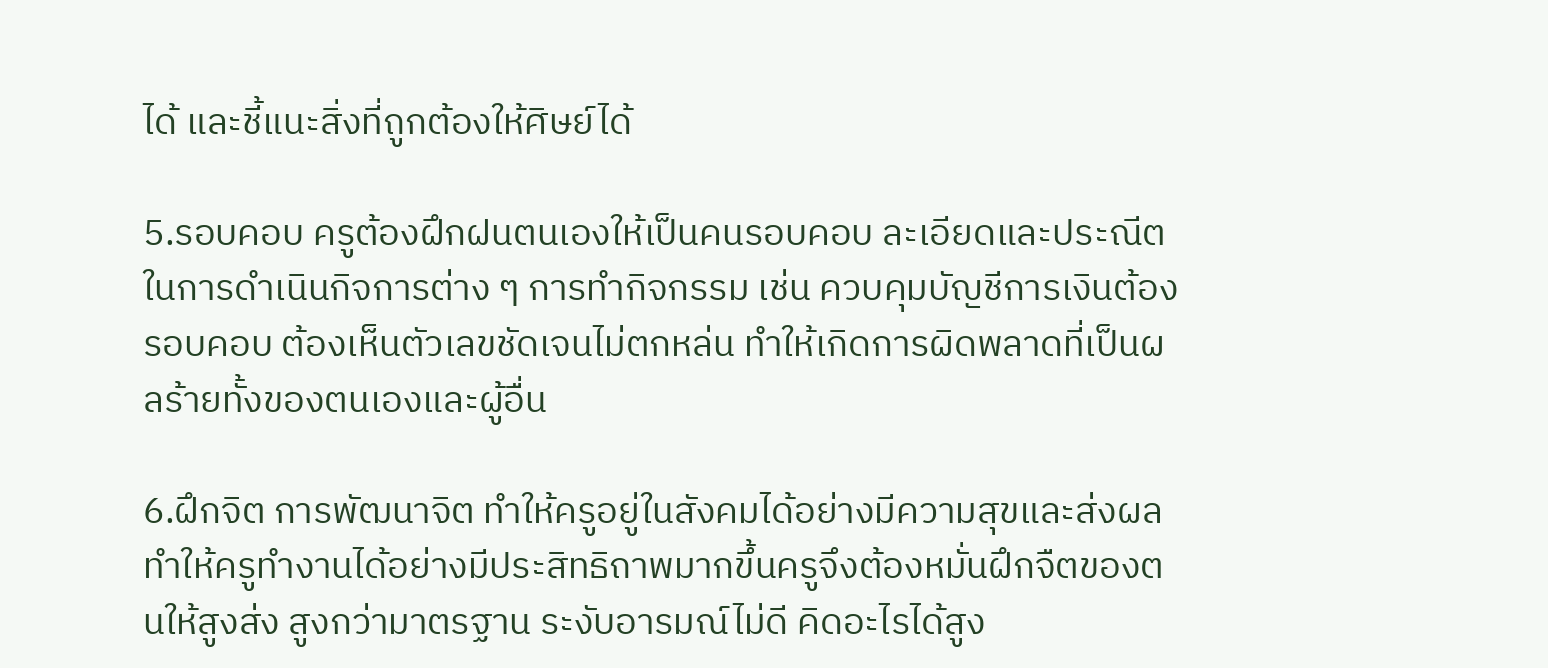ได้ และชี้แนะสิ่งที่ถูกต้องให้ศิษย์ได้

5.รอบคอบ ครูต้องฝึกฝนตนเองให้เป็นคนรอบคอบ ละเอียดและประณีต ในการดำเนินกิจการต่าง ๆ การทำกิจกรรม เช่น ควบคุมบัญชีการเงินต้องรอบคอบ ต้องเห็นตัวเลขชัดเจนไม่ตกหล่น ทำให้เกิดการผิดพลาดที่เป็นผลร้ายทั้งของตนเองและผู้อื่น

6.ฝึกจิต การพัฒนาจิต ทำให้ครูอยู่ในสังคมได้อย่างมีความสุขและส่งผลทำให้ครูทำงานได้อย่างมีประสิทธิถาพมากขึ้นครูจึงต้องหมั่นฝึกจืตของตนให้สูงส่ง สูงกว่ามาตรฐาน ระงับอารมณ์ไม่ดี คิดอะไรได้สูง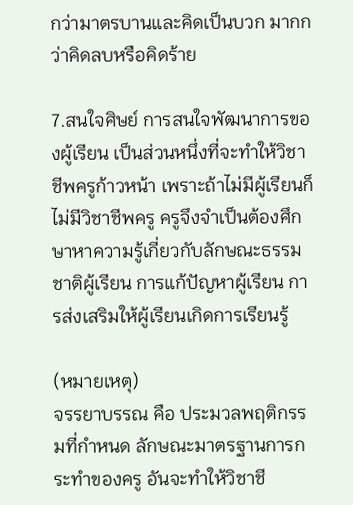กว่ามาตรบานและคิดเป็นบวก มากกว่าคิดลบหรือคิดร้าย

7.สนใจศิษย์ การสนใจพัฒนาการของผู้เรียน เป็นส่วนหนึ่งที่จะทำให้วิชาชีพครูก้าวหน้า เพราะถ้าไม่มีผู้เรียนก็ไม่มีวิชาชีพครู ครูจึงจำเป็นต้องศึกษาหาความรู้เกี่ยวกับลักษณะธรรมชาติผู้เรียน การแก้ปัญหาผู้เรียน การส่งเสริมให้ผู้เรียนเกิดการเรียนรู้

(หมายเหตุ)
จรรยาบรรณ คือ ประมวลพฤติกรรมที่กำหนด ลักษณะมาตรฐานการกระทำของครู อันจะทำให้วิชาชี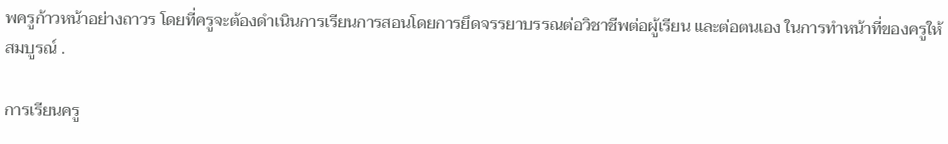พครูก้าวหน้าอย่างถาวร โดยที่ครูจะต้องดำเนินการเรียนการสอนโดยการยึดจรรยาบรรณต่อวิชาชีพต่อผู้เรียน และต่อตนเอง ในการทำหน้าที่ของครูให้สมบูรณ์ .

การเรียนครู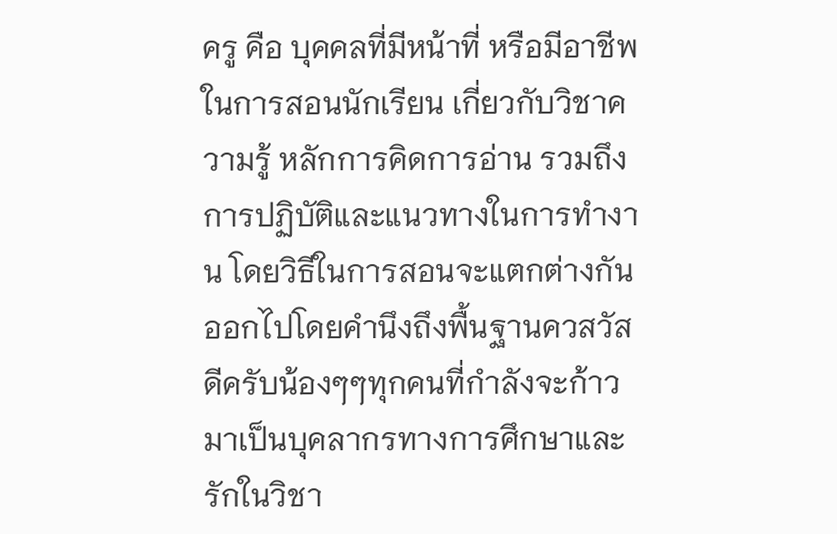ครู คือ บุคคลที่มีหน้าที่ หรือมีอาชีพในการสอนนักเรียน เกี่ยวกับวิชาความรู้ หลักการคิดการอ่าน รวมถึงการปฏิบัติและแนวทางในการทำงาน โดยวิธีในการสอนจะแตกต่างกันออกไปโดยคำนึงถึงพื้นฐานควสวัสดีครับน้องๆๆทุกคนที่กำลังจะก้าวมาเป็นบุคลากรทางการศึกษาและรักในวิชา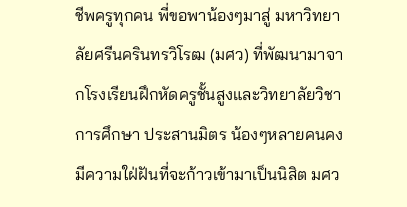ชีพครูทุกคน พี่ขอพาน้องๆมาสู่ มหาวิทยาลัยศรีนครินทรวิโรฒ (มศว) ที่พัฒนามาจากโรงเรียนฝึกหัดครูชั้นสูงและวิทยาลัยวิชาการศึกษา ประสานมิตร น้องๆหลายคนคงมีความใฝ่ฝันที่จะก้าวเข้ามาเป็นนิสิต มศว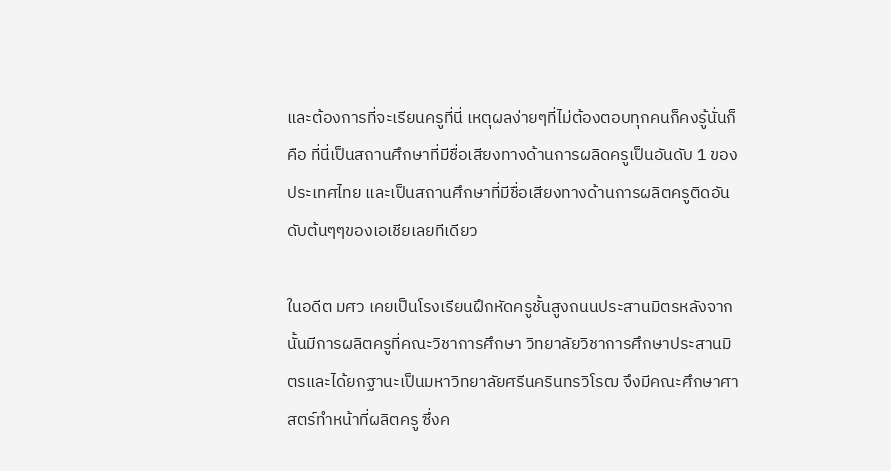และต้องการที่จะเรียนครูที่นี่ เหตุผลง่ายๆที่ไม่ต้องตอบทุกคนก็คงรู้นั่นก็คือ ที่นี่เป็นสถานศึกษาที่มีชื่อเสียงทางด้านการผลิดครูเป็นอันดับ 1 ของประเทศไทย และเป็นสถานศึกษาที่มีชื่อเสียงทางด้านการผลิตครูติดอันดับต้นๆๆของเอเชียเลยทีเดียว

ในอดีต มศว เคยเป็นโรงเรียนฝึกหัดครูชั้นสูงถนนประสานมิตรหลังจากนั้นมีการผลิตครูที่คณะวิชาการศึกษา วิทยาลัยวิชาการศึกษาประสานมิตรและได้ยกฐานะเป็นมหาวิทยาลัยศรีนครินทรวิโรฒ จึงมีคณะศึกษาศาสตร์ทำหน้าที่ผลิตครู ซึ่งค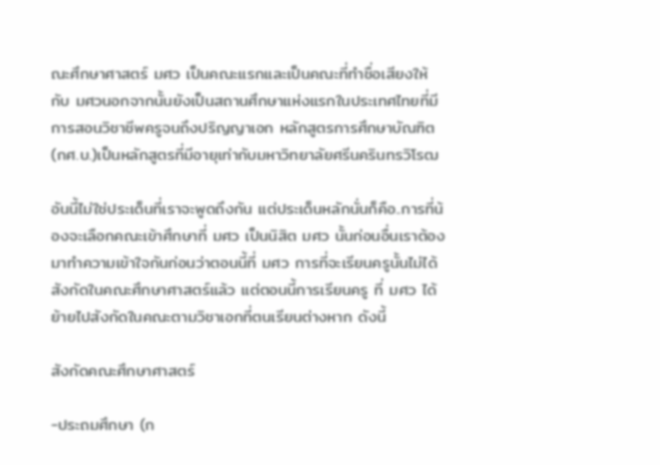ณะศึกษาศาสตร์ มศว เป็นคณะแรกและเป็นคณะที่ทำชื่อเสียงให้กับ มศวนอกจากนั้นยังเป็นสถานศึกษาแห่งแรกในประเทศไทยที่มีการสอนวิชาชีพครูจนถึงปริญญาเอก หลักสูตรการศึกษาบัณฑิต(กศ.บ.)เป็นหลักสูตรที่มีอายุเท่ากับมหาวิทยาลัยศรีนครินทรวิโรฒ

อันนี้ไม่ใช่ประเด็นที่เราจะพูดถึงกัน แต่ประเด็นหลักนั่นก็คือ..การที่น้องจะเลือกคณะเข้าศึกษาที่ มศว เป็นนิสิต มศว นั้นก่อนอื่นเราต้องมาทำความเข้าใจกันก่อนว่าตอนนี้ที่ มศว การที่จะเรียนครูนั้นไม่ได้สังกัดในคณะศึกษาศาสตร์แล้ว แต่ตอนนี้การเรียนครู ที่ มศว ได้ย้ายไปสังกัดในคณะตามวิชาเอกที่ตนเรียนต่างหาก ดังนี้

สังกัดคณะศึกษาศาสตร์

-ประถมศึกษา (ก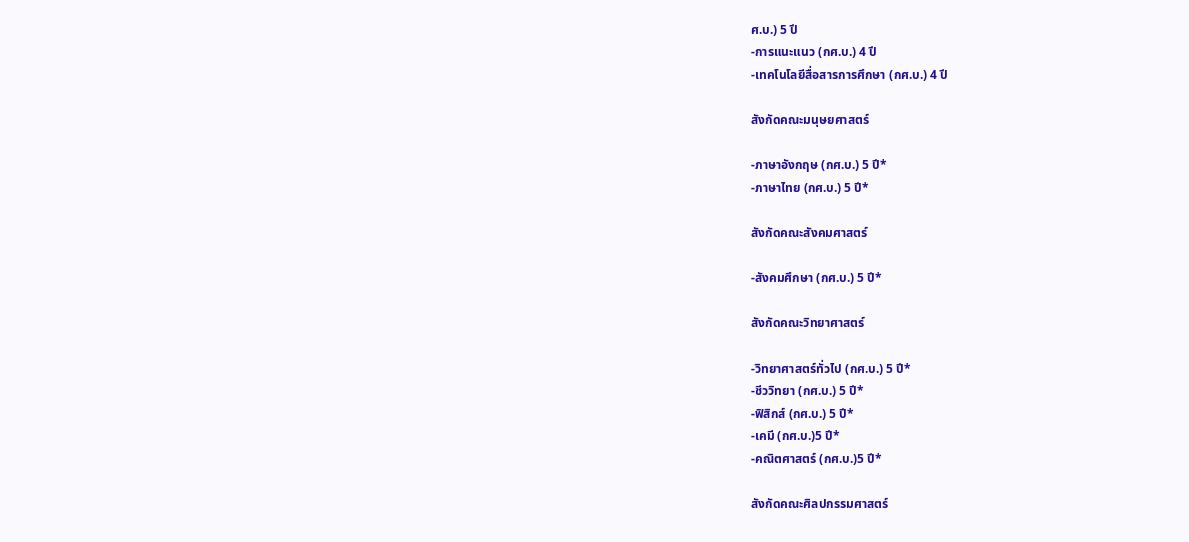ศ.บ.) 5 ปี
-การแนะแนว (กศ.บ.) 4 ปี
-เทคโนโลยีสื่อสารการศึกษา (กศ.บ.) 4 ปี

สังกัดคณะมนุษยศาสตร์

-ภาษาอังกฤษ (กศ.บ.) 5 ปี*
-ภาษาไทย (กศ.บ.) 5 ปี*

สังกัดคณะสังคมศาสตร์

-สังคมศึกษา (กศ.บ.) 5 ปี*

สังกัดคณะวิทยาศาสตร์

-วิทยาศาสตร์ทั่วไป (กศ.บ.) 5 ปี*
-ชีววิทยา (กศ.บ.) 5 ปี*
-ฟิสิกส์ (กศ.บ.) 5 ปี*
-เคมี (กศ.บ.)5 ปี*
-คณิตศาสตร์ (กศ.บ.)5 ปี*

สังกัดคณะศิลปกรรมศาสตร์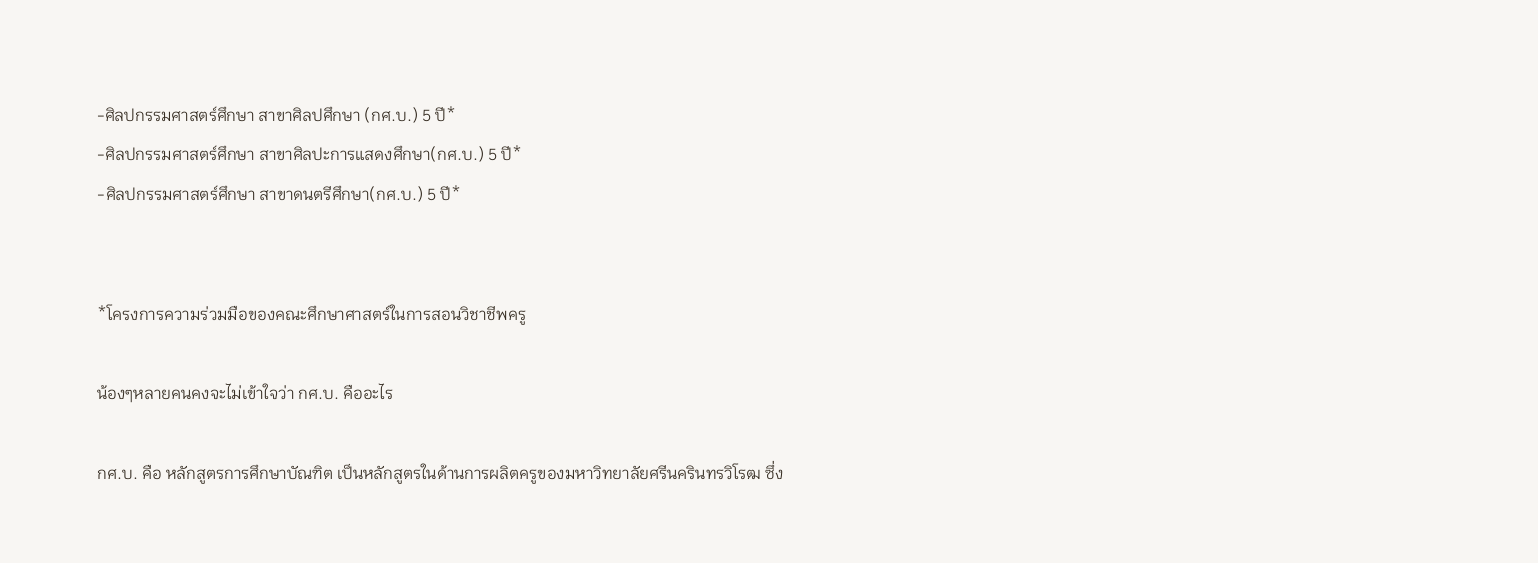-ศิลปกรรมศาสตร์ศึกษา สาขาศิลปศึกษา (กศ.บ.) 5 ปี*
-ศิลปกรรมศาสตร์ศึกษา สาขาศิลปะการแสดงศึกษา(กศ.บ.) 5 ปี*
-ศิลปกรรมศาสตร์ศึกษา สาขาดนตรีศึกษา(กศ.บ.) 5 ปี*


*โครงการความร่วมมือของคณะศึกษาศาสตร์ในการสอนวิชาชีพครู

น้องๆหลายคนคงจะไม่เข้าใจว่า กศ.บ. คืออะไร

กศ.บ. คือ หลักสูตรการศึกษาบัณฑิต เป็นหลักสูตรในด้านการผลิตครูของมหาวิทยาลัยศรีนครินทรวิโรฒ ซึ่ง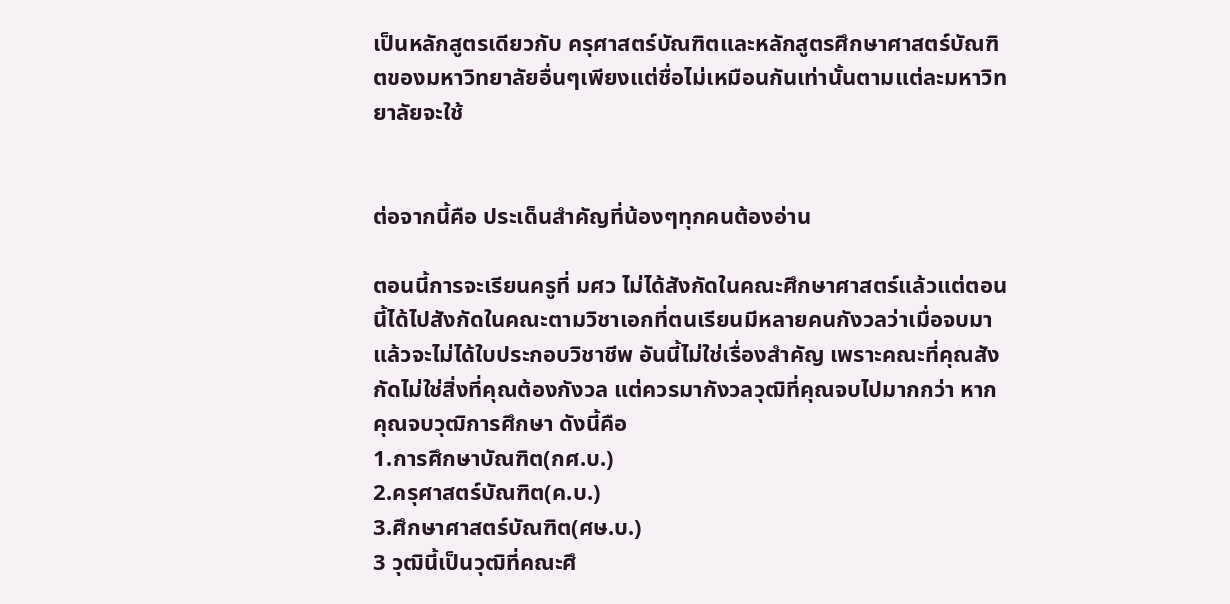เป็นหลักสูตรเดียวกับ ครุศาสตร์บัณฑิตและหลักสูตรศึกษาศาสตร์บัณฑิตของมหาวิทยาลัยอื่นๆเพียงแต่ชื่อไม่เหมือนกันเท่านั้นตามแต่ละมหาวิทยาลัยจะใช้


ต่อจากนี้คือ ประเด็นสำคัญที่น้องๆทุกคนต้องอ่าน

ตอนนี้การจะเรียนครูที่ มศว ไม่ได้สังกัดในคณะศึกษาศาสตร์แล้วแต่ตอนนี้ได้ไปสังกัดในคณะตามวิชาเอกที่ตนเรียนมีหลายคนกังวลว่าเมื่อจบมาแล้วจะไม่ได้ใบประกอบวิชาชีพ อันนี้ไม่ใช่เรื่องสำคัญ เพราะคณะที่คุณสังกัดไม่ใช่สิ่งที่คุณต้องกังวล แต่ควรมากังวลวุฒิที่คุณจบไปมากกว่า หากคุณจบวุฒิการศึกษา ดังนี้คือ
1.การศึกษาบัณฑิต(กศ.บ.)
2.ครุศาสตร์บัณฑิต(ค.บ.)
3.ศึกษาศาสตร์บัณฑิต(ศษ.บ.)
3 วุฒินี้เป็นวุฒิที่คณะศึ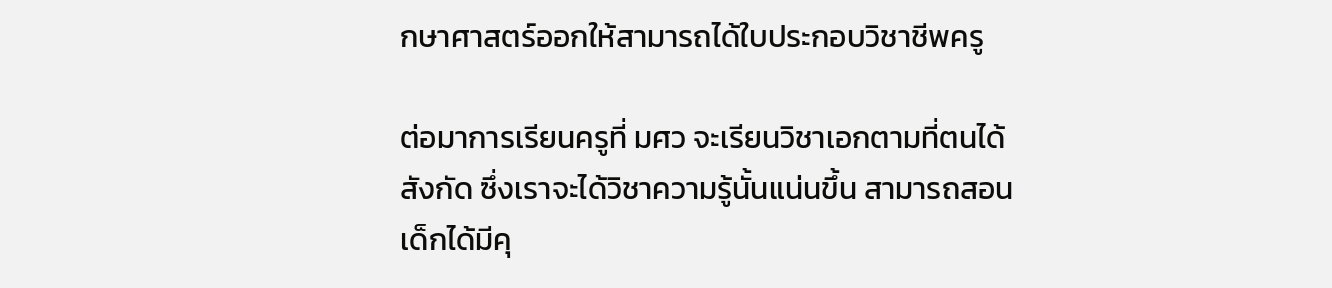กษาศาสตร์ออกให้สามารถได้ใบประกอบวิชาชีพครู

ต่อมาการเรียนครูที่ มศว จะเรียนวิชาเอกตามที่ตนได้สังกัด ซึ่งเราจะได้วิชาความรู้นั้นแน่นขึ้น สามารถสอนเด็กได้มีคุ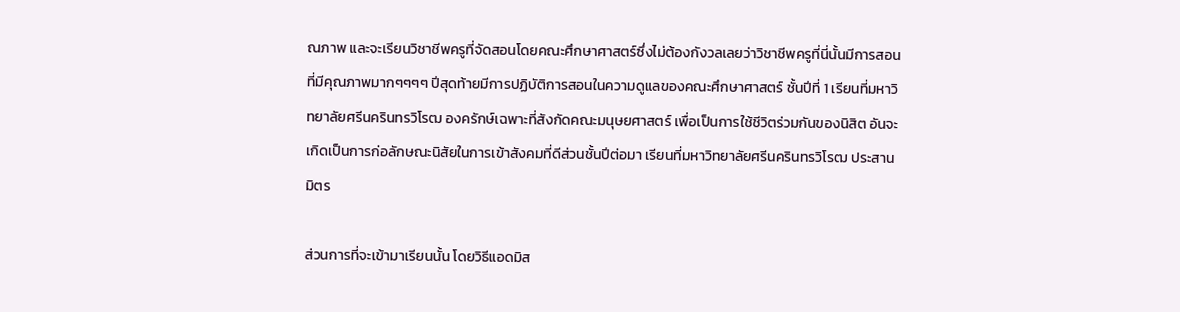ณภาพ และจะเรียนวิชาชีพครูที่จัดสอนโดยคณะศึกษาศาสตร์ซึ่งไม่ต้องกังวลเลยว่าวิชาชีพครูที่นี่นั้นมีการสอนที่มีคุณภาพมากๆๆๆๆ ปีสุดท้ายมีการปฏิบัติการสอนในความดูแลของคณะศึกษาศาสตร์ ชั้นปีที่ 1 เรียนที่มหาวิทยาลัยศรีนครินทรวิโรฒ องครักษ์เฉพาะที่สังกัดคณะมนุษยศาสตร์ เพื่อเป็นการใช้ชีวิตร่วมกันของนิสิต อันจะเกิดเป็นการก่อลักษณะนิสัยในการเข้าสังคมที่ดีส่วนชั้นปีต่อมา เรียนที่มหาวิทยาลัยศรีนครินทรวิโรฒ ประสานมิตร

ส่วนการที่จะเข้ามาเรียนนั้น โดยวิธีแอดมิส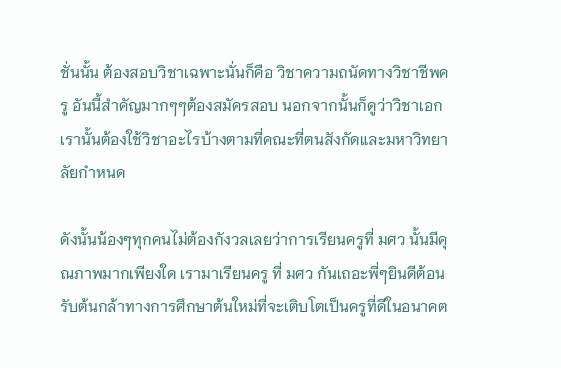ชั่นนั้น ต้องสอบวิชาเฉพาะนั่นก็คือ วิชาความถนัดทางวิชาชีพครู อันนี้สำคัญมากๆๆต้องสมัครสอบ นอกจากนั้นก็ดูว่าวิชาเอกเรานั้นต้องใช้วิชาอะไรบ้างตามที่คณะที่ตนสังกัดและมหาวิทยาลัยกำหนด

ดังนั้นน้องๆทุกคนไม่ต้องกังวลเลยว่าการเรียนครูที่ มศว นั้นมีคุณภาพมากเพียงใด เรามาเรียนครู ที่ มศว กันเถอะพี่ๆยินดีต้อนรับต้นกล้าทางการศึกษาต้นใหม่ที่จะเติบโตเป็นครูที่ดีในอนาคต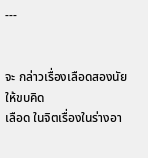---


จะ กล่าวเรื่องเลือดสองนัยให้ขบคิด
เลือด ในจิตเรื่องในร่างอา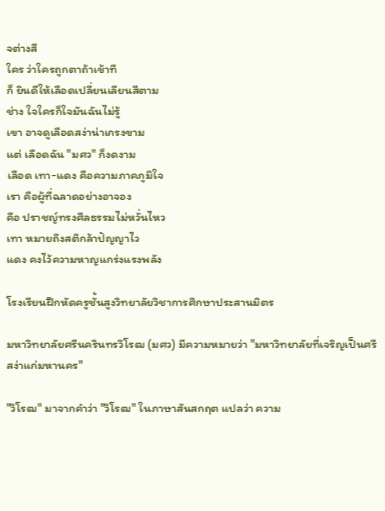จต่างสี
ใคร ว่าใครถูกตาถ้าเข้าที
ก็ ยินดีให้เลือดเปลี่ยนเลียนสีตาม
ช่าง ใจใครก็ใจมันฉันไม่รู้
เขา อาจดูเลือดสง่าน่าเกรงขาม
แต่ เลือดฉัน "มศว" ก็งดงาม
เลือด เทา-แดง คือความภาคภูมิใจ
เรา คือผู้ที่ฉลาดอย่างอาจอง
คือ ปราชญ์ทรงศีลธรรมไม่หวั่นไหว
เทา หมายถึงสติกล้าปัญญาไว
แดง คงไว้ความหาญแกร่งแรงพลัง

โรงเรียนฝึกหัดครูชั้นสูงวิทยาลัยวิชาการศึกษาประสานมิตร

มหาวิทยาลัยศรีนครินทรวิโรฒ (มศว) มีความหมายว่า "มหาวิทยาลัยที่เจริญเป็นศรีสง่าแก่มหานคร"

"วิโรฒ" มาจากคำว่า "วิโรฒ" ในภาษาสันสกฤต แปลว่า ความ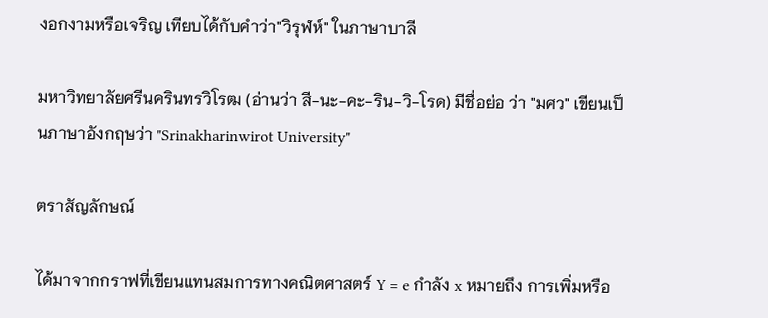งอกงามหรือเจริญ เทียบได้กับคำว่า"วิรุฬห์" ในภาษาบาลี

มหาวิทยาลัยศรีนครินทรวิโรฒ (อ่านว่า สี-นะ-คะ-ริน-วิ-โรด) มีชื่อย่อ ว่า "มศว" เขียนเป็นภาษาอังกฤษว่า "Srinakharinwirot University"

ตราสัญลักษณ์

ได้มาจากกราฟที่เขียนแทนสมการทางคณิตศาสตร์ Y = e กำลัง x หมายถึง การเพิ่มหรือ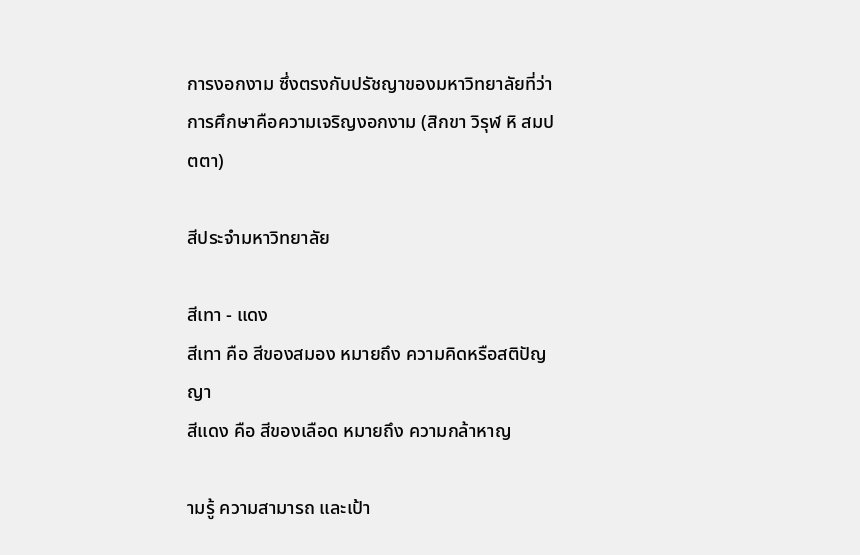การงอกงาม ซึ่งตรงกับปรัชญาของมหาวิทยาลัยที่ว่า การศึกษาคือความเจริญงอกงาม (สิกขา วิรุฬ หิ สมปตตา)

สีประจำมหาวิทยาลัย

สีเทา - แดง
สีเทา คือ สีของสมอง หมายถึง ความคิดหรือสติปัญญา
สีแดง คือ สีของเลือด หมายถึง ความกล้าหาญ

ามรู้ ความสามารถ และเป้า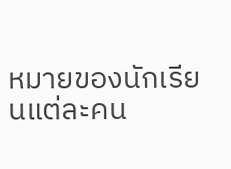หมายของนักเรียนแต่ละคน